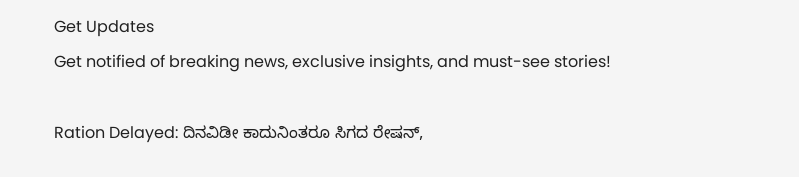Get Updates
Get notified of breaking news, exclusive insights, and must-see stories!

Ration Delayed: ದಿನವಿಡೀ ಕಾದುನಿಂತರೂ ಸಿಗದ ರೇಷನ್,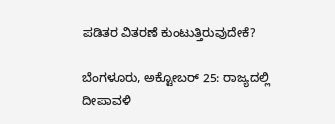ಪಡಿತರ ವಿತರಣೆ ಕುಂಟುತ್ತಿರುವುದೇಕೆ?

ಬೆಂಗಳೂರು, ಅಕ್ಟೋಬರ್ 25: ರಾಜ್ಯದಲ್ಲಿ ದೀಪಾವಳಿ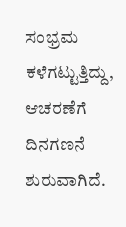ಸಂಭ್ರಮ ಕಳೆಗಟ್ಟುತ್ತಿದ್ದು, ಆಚರಣೆಗೆ ದಿನಗಣನೆ ಶುರುವಾಗಿದೆ.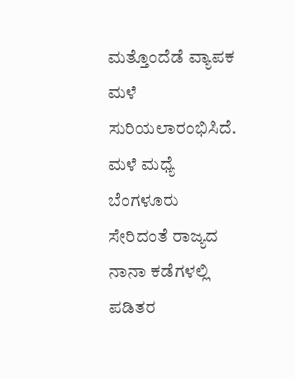ಮತ್ತೊಂದೆಡೆ ವ್ಯಾಪಕ ಮಳೆ ಸುರಿಯಲಾರಂಭಿಸಿದೆ. ಮಳೆ ಮಧ್ಯೆ ಬೆಂಗಳೂರು ಸೇರಿದಂತೆ ರಾಜ್ಯದ ನಾನಾ ಕಡೆಗಳಲ್ಲಿ ಪಡಿತರ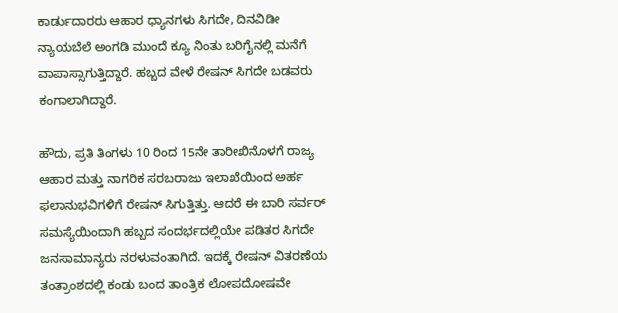ಕಾರ್ಡುದಾರರು ಆಹಾರ ಧ್ಯಾನಗಳು ಸಿಗದೇ, ದಿನವಿಡೀ ನ್ಯಾಯಬೆಲೆ ಅಂಗಡಿ ಮುಂದೆ ಕ್ಯೂ ನಿಂತು ಬರಿಗೈನಲ್ಲಿ ಮನೆಗೆ ವಾಪಾಸ್ಸಾಗುತ್ತಿದ್ದಾರೆ. ಹಬ್ಬದ ವೇಳೆ ರೇಷನ್ ಸಿಗದೇ ಬಡವರು ಕಂಗಾಲಾಗಿದ್ದಾರೆ.

ಹೌದು, ಪ್ರತಿ ತಿಂಗಳು 10 ರಿಂದ 15ನೇ ತಾರೀಖಿನೊಳಗೆ ರಾಜ್ಯ ಆಹಾರ ಮತ್ತು ನಾಗರಿಕ ಸರಬರಾಜು ಇಲಾಖೆಯಿಂದ ಅರ್ಹ ಫಲಾನುಭವಿಗಳಿಗೆ ರೇಷನ್ ಸಿಗುತ್ತಿತ್ತು. ಆದರೆ ಈ ಬಾರಿ ಸರ್ವರ್ ಸಮಸ್ಯೆಯಿಂದಾಗಿ ಹಬ್ಬದ ಸಂದರ್ಭದಲ್ಲಿಯೇ ಪಡಿತರ ಸಿಗದೇ ಜನಸಾಮಾನ್ಯರು ನರಳುವಂತಾಗಿದೆ. ಇದಕ್ಕೆ ರೇಷನ್ ವಿತರಣೆಯ ತಂತ್ರಾಂಶದಲ್ಲಿ ಕಂಡು ಬಂದ ತಾಂತ್ರಿಕ ಲೋಪದೋಷವೇ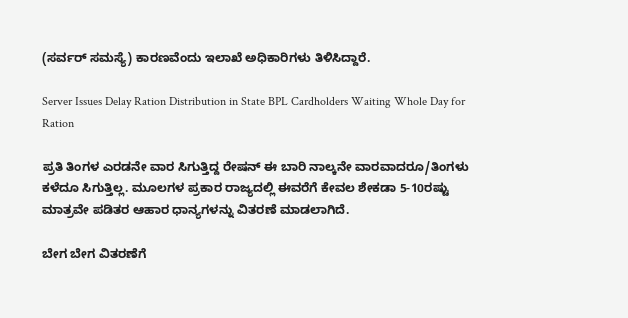(ಸರ್ವರ್ ಸಮಸ್ಯೆ) ಕಾರಣವೆಂದು ಇಲಾಖೆ ಅಧಿಕಾರಿಗಳು ತಿಳಿಸಿದ್ದಾರೆ.

Server Issues Delay Ration Distribution in State BPL Cardholders Waiting Whole Day for Ration

ಪ್ರತಿ ತಿಂಗಳ ಎರಡನೇ ವಾರ ಸಿಗುತ್ತಿದ್ದ ರೇಷನ್ ಈ ಬಾರಿ ನಾಲ್ಕನೇ ವಾರವಾದರೂ/ತಿಂಗಳು ಕಳೆದೂ ಸಿಗುತ್ತಿಲ್ಲ. ಮೂಲಗಳ ಪ್ರಕಾರ ರಾಜ್ಯದಲ್ಲಿ ಈವರೆಗೆ ಕೇವಲ ಶೇಕಡಾ 5-10ರಷ್ಟು ಮಾತ್ರವೇ ಪಡಿತರ ಆಹಾರ ಧಾನ್ಯಗಳನ್ನು ವಿತರಣೆ ಮಾಡಲಾಗಿದೆ.

ಬೇಗ ಬೇಗ ವಿತರಣೆಗೆ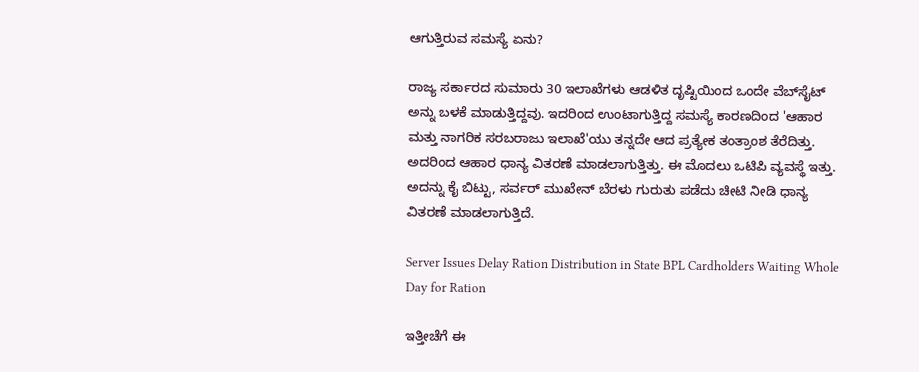ಆಗುತ್ತಿರುವ ಸಮಸ್ಯೆ ಏನು?

ರಾಜ್ಯ ಸರ್ಕಾರದ ಸುಮಾರು 30 ಇಲಾಖೆಗಳು ಆಡಳಿತ ದೃಷ್ಟಿಯಿಂದ ಒಂದೇ ವೆಬ್‌ಸೈಟ್ ಅನ್ನು ಬಳಕೆ ಮಾಡುತ್ತಿದ್ದವು. ಇದರಿಂದ ಉಂಟಾಗುತ್ತಿದ್ದ ಸಮಸ್ಯೆ ಕಾರಣದಿಂದ 'ಆಹಾರ ಮತ್ತು ನಾಗರಿಕ ಸರಬರಾಜು ಇಲಾಖೆ'ಯು ತನ್ನದೇ ಆದ ಪ್ರತ್ಯೇಕ ತಂತ್ರಾಂಶ ತೆರೆದಿತ್ತು. ಅದರಿಂದ ಆಹಾರ ಧಾನ್ಯ ವಿತರಣೆ ಮಾಡಲಾಗುತ್ತಿತ್ತು. ಈ ಮೊದಲು ಒಟಿಪಿ ವ್ಯವಸ್ಥೆ ಇತ್ತು. ಅದನ್ನು ಕೈ ಬಿಟ್ಟು, ಸರ್ವರ್ ಮುಖೇನ್ ಬೆರಳು ಗುರುತು ಪಡೆದು ಚೀಟಿ ನೀಡಿ ಧಾನ್ಯ ವಿತರಣೆ ಮಾಡಲಾಗುತ್ತಿದೆ.

Server Issues Delay Ration Distribution in State BPL Cardholders Waiting Whole Day for Ration

ಇತ್ತೀಚೆಗೆ ಈ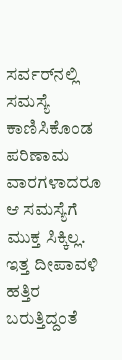ಸರ್ವರ್‌ನಲ್ಲಿ ಸಮಸ್ಯೆ ಕಾಣಿಸಿಕೊಂಡ ಪರಿಣಾಮ ವಾರಗಳಾದರೂ ಆ ಸಮಸ್ಯೆಗೆ ಮುಕ್ತ ಸಿಕ್ಕಿಲ್ಲ. ಇತ್ತ ದೀಪಾವಳಿ ಹತ್ತಿರ ಬರುತ್ತಿದ್ದಂತೆ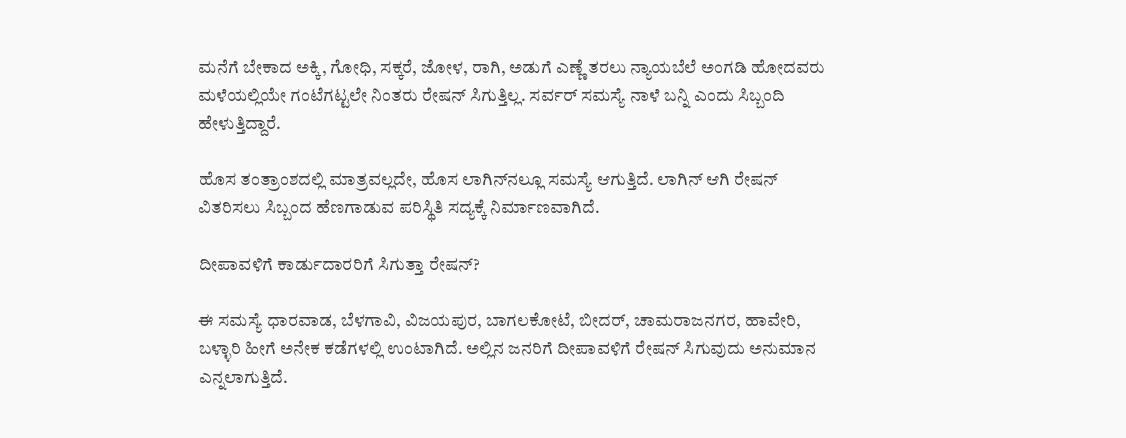ಮನೆಗೆ ಬೇಕಾದ ಅಕ್ಕಿ, ಗೋಧಿ, ಸಕ್ಕರೆ, ಜೋಳ, ರಾಗಿ, ಅಡುಗೆ ಎಣ್ಣೆ ತರಲು ನ್ಯಾಯಬೆಲೆ ಅಂಗಡಿ ಹೋದವರು ಮಳೆಯಲ್ಲಿಯೇ ಗಂಟೆಗಟ್ಟಲೇ ನಿಂತರು ರೇಷನ್ ಸಿಗುತ್ತಿಲ್ಲ. ಸರ್ವರ್ ಸಮಸ್ಯೆ ನಾಳೆ ಬನ್ನಿ ಎಂದು ಸಿಬ್ಬಂದಿ ಹೇಳುತ್ತಿದ್ದಾರೆ.

ಹೊಸ ತಂತ್ರಾಂಶದಲ್ಲಿ ಮಾತ್ರವಲ್ಲದೇ, ಹೊಸ ಲಾಗಿನ್‌ನಲ್ಲೂ ಸಮಸ್ಯೆ ಆಗುತ್ತಿದೆ. ಲಾಗಿನ್ ಆಗಿ ರೇಷನ್ ವಿತರಿಸಲು ಸಿಬ್ಬಂದ ಹೆಣಗಾಡುವ ಪರಿಸ್ಥಿತಿ ಸದ್ಯಕ್ಕೆ ನಿರ್ಮಾಣವಾಗಿದೆ.

ದೀಪಾವಳಿಗೆ ಕಾರ್ಡುದಾರರಿಗೆ ಸಿಗುತ್ತಾ ರೇಷನ್?

ಈ ಸಮಸ್ಯೆ ಧಾರವಾಡ, ಬೆಳಗಾವಿ, ವಿಜಯಪುರ, ಬಾಗಲಕೋಟೆ, ಬೀದರ್, ಚಾಮರಾಜನಗರ, ಹಾವೇರಿ, ಬಳ್ಳಾರಿ ಹೀಗೆ ಅನೇಕ ಕಡೆಗಳಲ್ಲಿ ಉಂಟಾಗಿದೆ. ಅಲ್ಲಿನ ಜನರಿಗೆ ದೀಪಾವಳಿಗೆ ರೇಷನ್ ಸಿಗುವುದು ಅನುಮಾನ ಎನ್ನಲಾಗುತ್ತಿದೆ.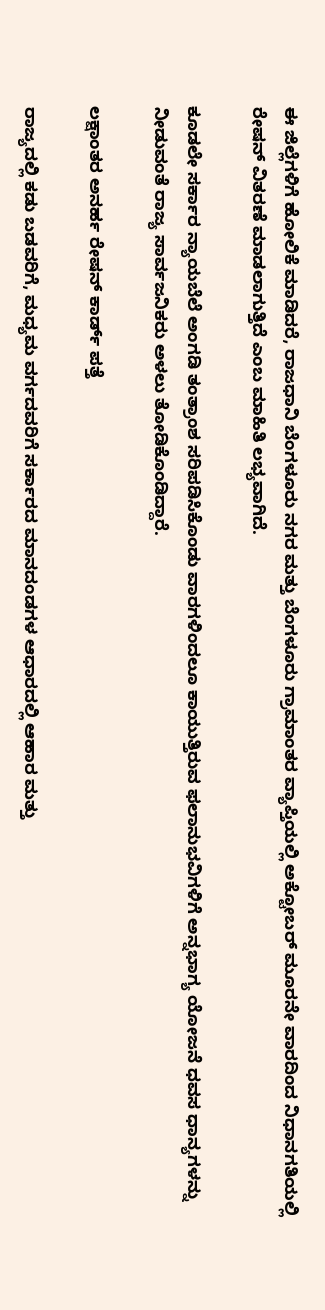ಈ ಜಿಲ್ಲೆಗಳಿಗೆ ಹೋಲಿಕೆ ಮಾಡಿದರೆ, ರಾಜಧಾನಿ ಬೆಂಗಳೂರು ನಗರ ಮತ್ತು ಬೆಂಗಳೂರು ಗ್ರಾಮಾಂತರ ವ್ಯಾಪ್ತಿಯಲ್ಲಿ ಅಕ್ಟೋಬರ್ ಮೂರನೇ ವಾರದಿಂದ ನಿಧಾನಗತಿಯಲ್ಲಿ ರೇಷನ್ ವಿತರಣೆ ಮಾಡಲಾಗುತ್ತಿದೆ ಎಂಬ ಮಾಹಿತಿ ಲಭ್ಯವಾಗಿದೆ.

ಕೂಡಲೇ ಸರ್ಕಾರ ನ್ಯಾಯಬೆಲೆ ಅಂಗಡಿ ತಂತ್ರಾಂಶ ಸರಿಪಡಿಸಿಕೊಂಡು ವಾರಗಳಿಂದಲೂ ಕಾಯುತ್ತಿರುವ ಫಲಾನುಭವಿಗಳಿಗೆ ಅನ್ನಭಾಗ್ಯ ಯೋಜನೆ ಧವಸ ಧಾನ್ಯಗಳನ್ನು ನೀಡುವಂತೆ ರಾಜ್ಯ ಸಾರ್ವಜನಿಕರು ಅಳಲು ತೋಡಿಕೊಂಡಿದ್ದಾರೆ.

ಲಕ್ಷಾಂತರ ಅನರ್ಹ ರೇಷನ್ ಕಾರ್ಡ್ ಪತ್ತೆ

ರಾಜ್ಯದಲ್ಲಿ ಕಡು ಬಡವರಿಗೆ, ಮಧ್ಯಮ ವರ್ಗದವರಿಗೆ ಸರ್ಕಾರದ ಮಾನದಂಡಗಳ ಆಧಾರದಲ್ಲಿ ಆಹಾರ ಮತ್ತು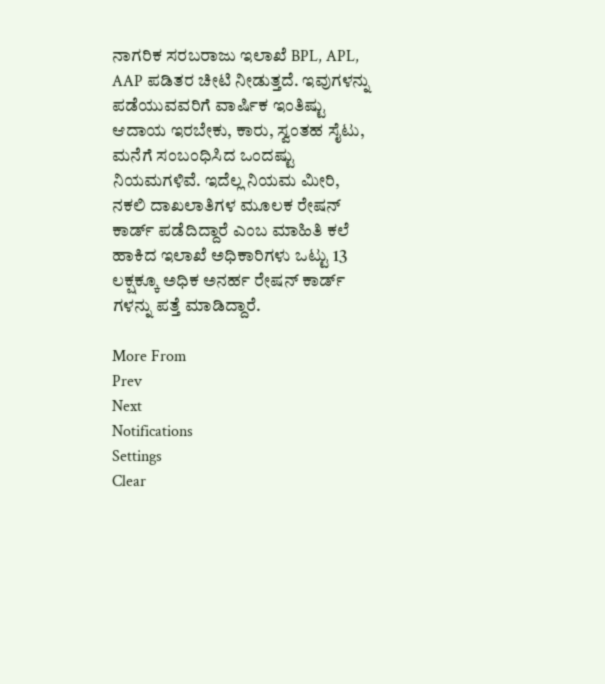ನಾಗರಿಕ ಸರಬರಾಜು ಇಲಾಖೆ BPL, APL, AAP ಪಡಿತರ ಚೀಟಿ ನೀಡುತ್ತದೆ. ಇವುಗಳನ್ನು ಪಡೆಯುವವರಿಗೆ ವಾರ್ಷಿಕ ಇಂತಿಷ್ಟು ಆದಾಯ ಇರಬೇಕು, ಕಾರು, ಸ್ವಂತಹ ಸೈಟು, ಮನೆಗೆ ಸಂಬಂಧಿಸಿದ ಒಂದಷ್ಟು ನಿಯಮಗಳಿವೆ. ಇದೆಲ್ಲ ನಿಯಮ ಮೀರಿ, ನಕಲಿ ದಾಖಲಾತಿಗಳ ಮೂಲಕ ರೇಷನ್ ಕಾರ್ಡ್ ಪಡೆದಿದ್ದಾರೆ ಎಂಬ ಮಾಹಿತಿ ಕಲೆ ಹಾಕಿದ ಇಲಾಖೆ ಅಧಿಕಾರಿಗಳು ಒಟ್ಟು 13 ಲಕ್ಷಕ್ಕೂ ಅಧಿಕ ಅನರ್ಹ ರೇಷನ್ ಕಾರ್ಡ್ ಗಳನ್ನು ಪತ್ತೆ ಮಾಡಿದ್ದಾರೆ.

More From
Prev
Next
Notifications
Settings
Clear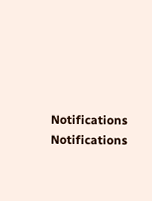Notifications
Notifications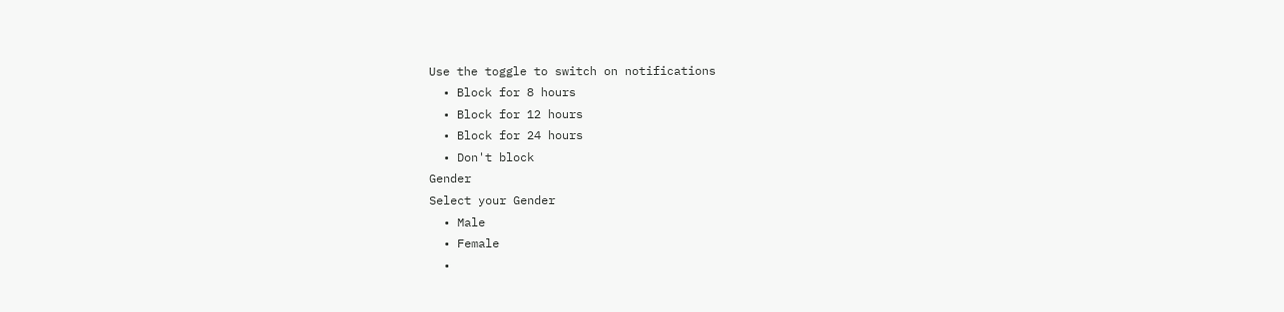Use the toggle to switch on notifications
  • Block for 8 hours
  • Block for 12 hours
  • Block for 24 hours
  • Don't block
Gender
Select your Gender
  • Male
  • Female
  •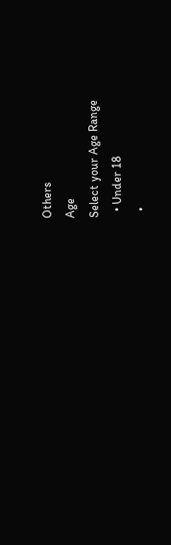Others
Age
Select your Age Range
  • Under 18
  •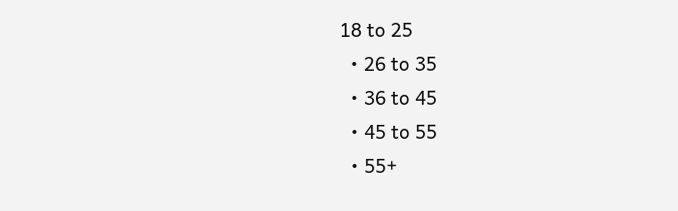18 to 25
  • 26 to 35
  • 36 to 45
  • 45 to 55
  • 55+